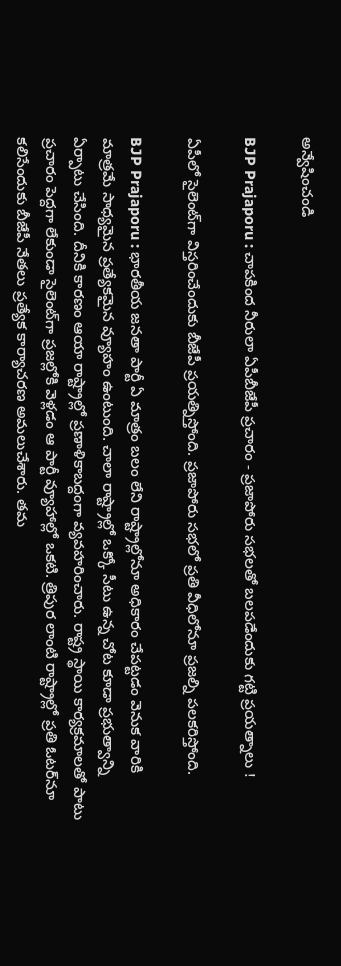అన్వేషించండి

BJP Prajaporu : చాపకింద నీరులా ఏపీబీజేపీ ప్రచారం - ప్రజాపోరు సభలతో బలపడేందుకు గట్టి ప్రయత్నాలు !

ఏపీలో సైలెంట్‌గా విస్తరించేందుకు బీజేపీ ప్రయత్నిస్తోంది. ప్రజాపోరు సభలో ప్రతి వీధిలోనూ ప్రజల్ని పలకరిస్తోంది.

BJP Prajaporu : భారతీయ జనతా పార్టీ ఏ మాత్రం బలం లేని రాష్ట్రాల్లోనూ అధికారం చేపట్టడం వెనుక వారికి మాత్రమే సాధ్యమైన ప్రత్యేకమైన వ్యూహం ఉంటుంది. చాలా రాష్ట్రాల్లో ఒక్కో సీటు ఉన్న చోట కూడా ప్రభుత్వాన్ని ఏర్పాటు చేసింది. దీనికి కారణం ఆయా రాష్ట్రాల్లో ప్రణాళికాబద్దంగా వ్యవహరించారు. రాష్ట్ర స్థాయి కార్యక్రమాలతో పాటు ప్రచారం పెద్దగా లేకుండా సైలెంట్‌గా ప్రజల్లోకి వెళ్లడం ఆ పార్టీ వ్యూహాల్లో ఒకటి. త్రిపుర లాంటి రాష్ట్రాల్లో ప్రతి ఓటర్‌నూ కలిసేందుకు బీజేపీ నేతలు ప్రత్యేక కార్యాచరణ అమలుచేశారు. తమ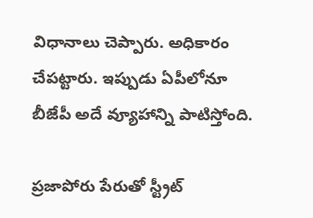విధానాలు చెప్పారు. అధికారం చేపట్టారు. ఇప్పుడు ఏపీలోనూ బీజేపీ అదే వ్యూహాన్ని పాటిస్తోంది.

ప్రజాపోరు పేరుతో స్ట్రీట్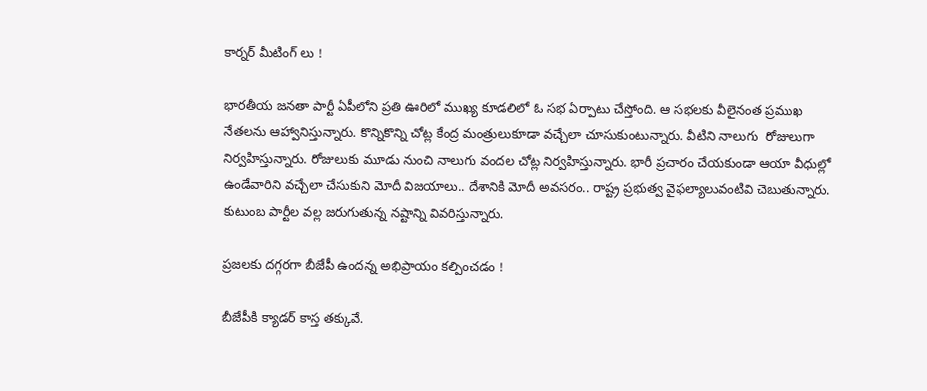కార్నర్ మీటింగ్‌ లు !

భారతీయ జనతా పార్టీ ఏపీలోని ప్రతి ఊరిలో ముఖ్య కూడలిలో ఓ సభ ఏర్పాటు చేస్తోంది. ఆ సభలకు వీలైనంత ప్రముఖ నేతలను ఆహ్వానిస్తున్నారు. కొన్నికొన్ని చోట్ల కేంద్ర మంత్రులుకూడా వచ్చేలా చూసుకుంటున్నారు. వీటిని నాలుగు  రోజులుగా నిర్వహిస్తున్నారు. రోజులుకు మూడు నుంచి నాలుగు వందల చోట్ల నిర్వహిస్తున్నారు. భారీ ప్రచారం చేయకుండా ఆయా వీధుల్లో ఉండేవారిని వచ్చేలా చేసుకుని మోదీ విజయాలు.. దేశానికి మోదీ అవసరం.. రాష్ట్ర ప్రభుత్వ వైఫల్యాలువంటివి చెబుతున్నారు. కుటుంబ పార్టీల వల్ల జరుగుతున్న నష్టాన్ని వివరిస్తున్నారు.

ప్రజలకు దగ్గరగా బీజేపీ ఉందన్న అభిప్రాయం కల్పించడం !

బీజేపీకి క్యాడర్ కాస్త తక్కువే.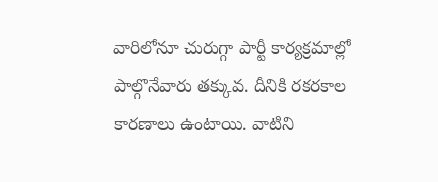వారిలోనూ చురుగ్గా పార్టీ కార్యక్రమాల్లో పాల్గొనేవారు తక్కువ. దీనికి రకరకాల కారణాలు ఉంటాయి. వాటిని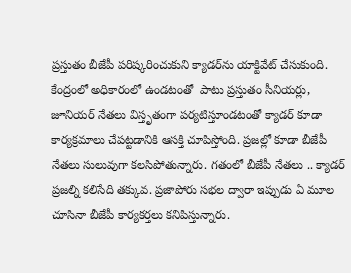ప్రస్తుతం బీజేపీ పరిష్కరించుకుని క్యాడర్‌ను యాక్టివేట్ చేసుకుంది. కేంద్రంలో అధికారంలో ఉండటంతో  పాటు ప్రస్తుతం సీనియర్లు, జూనియర్ నేతలు విస్తృతంగా పర్యటిస్తూండటంతో క్యాడర్ కూడా కార్యక్రమాలు చేపట్టడానికి ఆసక్తి చూపిస్తోంది. ప్రజల్లో కూడా బీజేపీ నేతలు సులువుగా కలసిపోతున్నారు. గతంలో బీజేపీ నేతలు .. క్యాడర్ ప్రజల్ని కలిసేది తక్కువ. ప్రజాపోరు సభల ద్వారా ఇప్పుడు ఏ మూల చూసినా బీజేపీ కార్యకర్తలు కనిపిస్తున్నారు.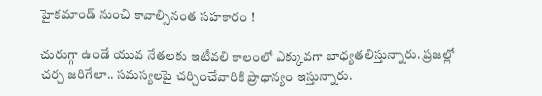హైకమాండ్ నుంచి కావాల్సినంత సహకారం !

చురుగ్గా ఉండే యువ నేతలకు ఇటీవలి కాలంలో ఎక్కువగా బాధ్యతలిస్తున్నారు. ప్రజల్లో చర్చ జరిగేలా.. సమస్యలపై చర్చించేవారికి ప్రాధాన్యం ఇస్తున్నారు.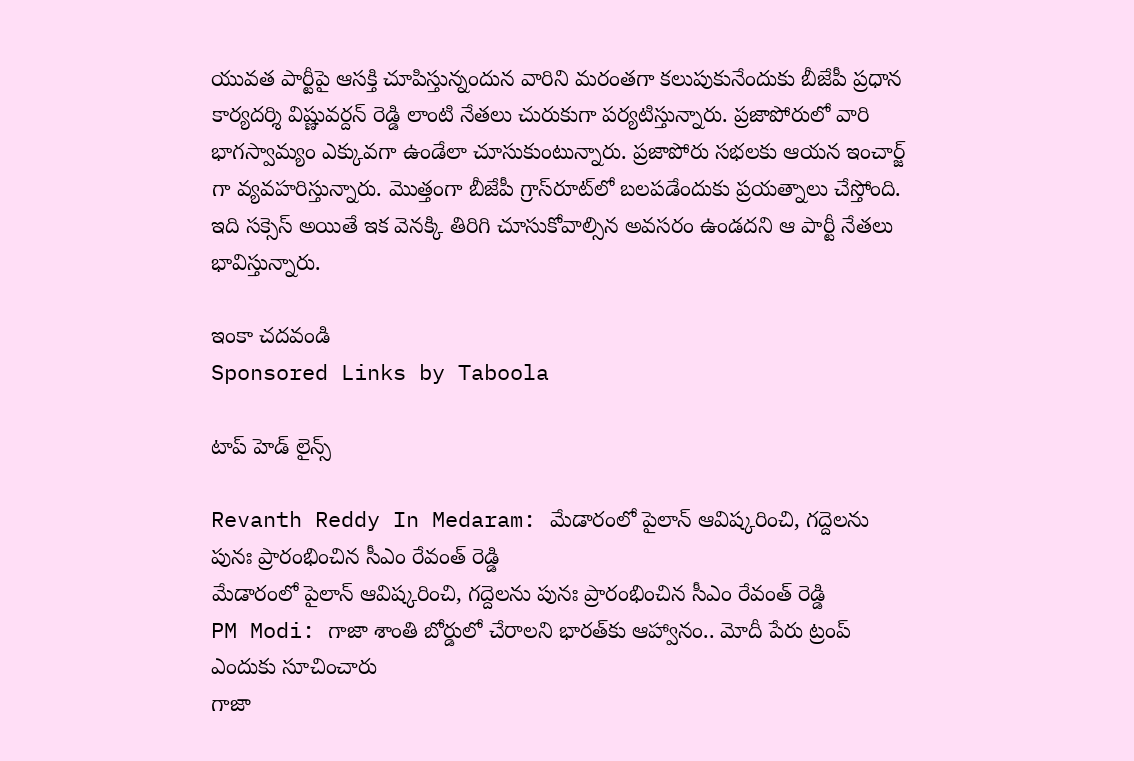యువత పార్టీపై ఆసక్తి చూపిస్తున్నందున వారిని మరంతగా కలుపుకునేందుకు బీజేపీ ప్రధాన కార్యదర్శి విష్ణువర్దన్ రెడ్డి లాంటి నేతలు చురుకుగా పర్యటిస్తున్నారు. ప్రజాపోరులో వారి భాగస్వామ్యం ఎక్కువగా ఉండేలా చూసుకుంటున్నారు. ప్రజాపోరు సభలకు ఆయన ఇంచార్జ్ గా వ్యవహరిస్తున్నారు. మొత్తంగా బీజేపీ గ్రాస్‌రూట్‌లో బలపడేందుకు ప్రయత్నాలు చేస్తోంది. ఇది సక్సెస్ అయితే ఇక వెనక్కి తిరిగి చూసుకోవాల్సిన అవసరం ఉండదని ఆ పార్టీ నేతలు భావిస్తున్నారు.

ఇంకా చదవండి
Sponsored Links by Taboola

టాప్ హెడ్ లైన్స్

Revanth Reddy In Medaram: మేడారంలో పైలాన్ ఆవిష్కరించి, గద్దెలను పునః ప్రారంభించిన సీఎం రేవంత్ రెడ్డి
మేడారంలో పైలాన్ ఆవిష్కరించి, గద్దెలను పునః ప్రారంభించిన సీఎం రేవంత్ రెడ్డి
PM Modi: గాజా శాంతి బోర్డులో చేరాలని భారత్‌కు ఆహ్వానం.. మోదీ పేరు ట్రంప్ ఎందుకు సూచించారు
గాజా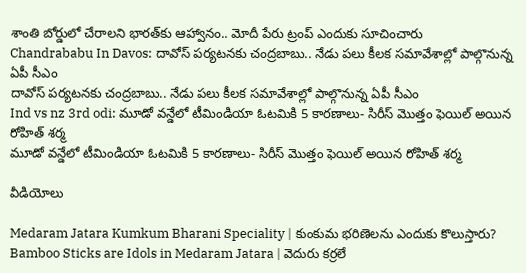శాంతి బోర్డులో చేరాలని భారత్‌కు ఆహ్వానం.. మోదీ పేరు ట్రంప్ ఎందుకు సూచించారు
Chandrababu In Davos: దావోస్‌ పర్యటనకు చంద్రబాబు.. నేడు పలు కీలక సమావేశాల్లో పాల్గొనున్న ఏపీ సీఎం
దావోస్‌ పర్యటనకు చంద్రబాబు.. నేడు పలు కీలక సమావేశాల్లో పాల్గొనున్న ఏపీ సీఎం
Ind vs nz 3rd odi: మూడో వన్డేలో టీమిండియా ఓటమికి 5 కారణాలు- సిరీస్ మొత్తం ఫెయిల్ అయిన రోహిత్ శర్మ
మూడో వన్డేలో టీమిండియా ఓటమికి 5 కారణాలు- సిరీస్ మొత్తం ఫెయిల్ అయిన రోహిత్ శర్మ

వీడియోలు

Medaram Jatara Kumkum Bharani Speciality | కుంకుమ భరిణెలను ఎందుకు కొలుస్తారు?
Bamboo Sticks are Idols in Medaram Jatara | వెదురు కర్రలే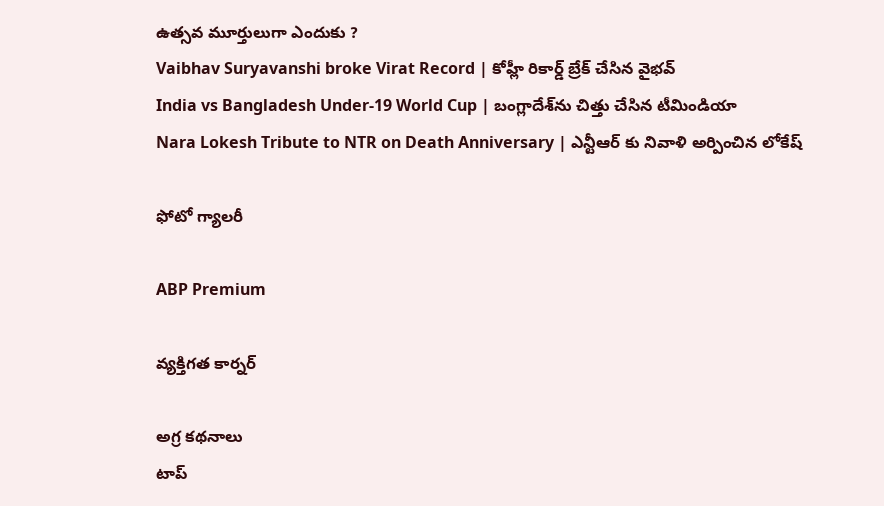ఉత్సవ మూర్తులుగా ఎందుకు ?
Vaibhav Suryavanshi broke Virat Record | కోహ్లీ రికార్డ్ బ్రేక్ చేసిన వైభవ్
India vs Bangladesh Under-19 World Cup | బంగ్లాదేశ్‌ను చిత్తు చేసిన టీమిండియా
Nara Lokesh Tribute to NTR on Death Anniversary | ఎన్టీఆర్ కు నివాళి అర్పించిన లోకేష్

ఫోటో గ్యాలరీ

ABP Premium

వ్యక్తిగత కార్నర్

అగ్ర కథనాలు
టాప్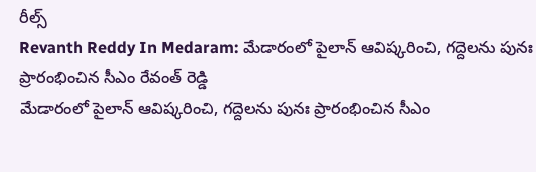రీల్స్
Revanth Reddy In Medaram: మేడారంలో పైలాన్ ఆవిష్కరించి, గద్దెలను పునః ప్రారంభించిన సీఎం రేవంత్ రెడ్డి
మేడారంలో పైలాన్ ఆవిష్కరించి, గద్దెలను పునః ప్రారంభించిన సీఎం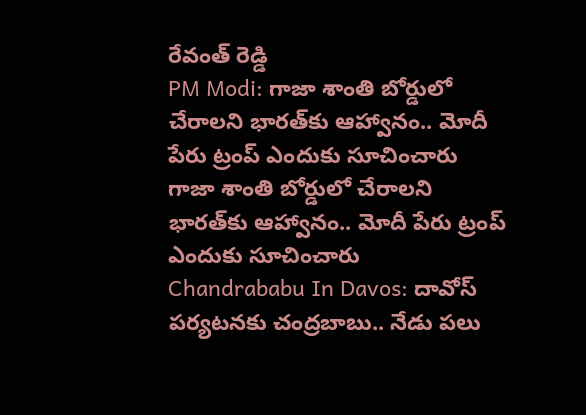రేవంత్ రెడ్డి
PM Modi: గాజా శాంతి బోర్డులో చేరాలని భారత్‌కు ఆహ్వానం.. మోదీ పేరు ట్రంప్ ఎందుకు సూచించారు
గాజా శాంతి బోర్డులో చేరాలని భారత్‌కు ఆహ్వానం.. మోదీ పేరు ట్రంప్ ఎందుకు సూచించారు
Chandrababu In Davos: దావోస్‌ పర్యటనకు చంద్రబాబు.. నేడు పలు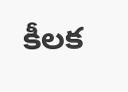కీలక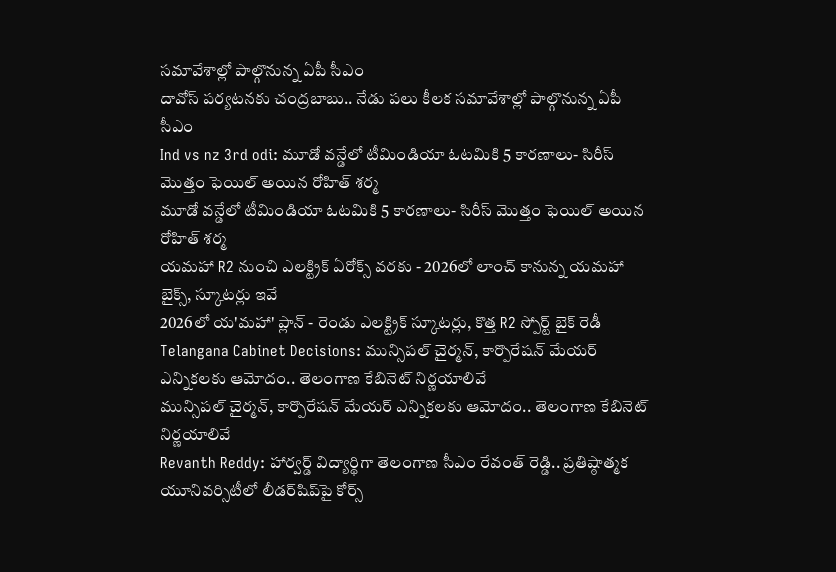సమావేశాల్లో పాల్గొనున్న ఏపీ సీఎం
దావోస్‌ పర్యటనకు చంద్రబాబు.. నేడు పలు కీలక సమావేశాల్లో పాల్గొనున్న ఏపీ సీఎం
Ind vs nz 3rd odi: మూడో వన్డేలో టీమిండియా ఓటమికి 5 కారణాలు- సిరీస్ మొత్తం ఫెయిల్ అయిన రోహిత్ శర్మ
మూడో వన్డేలో టీమిండియా ఓటమికి 5 కారణాలు- సిరీస్ మొత్తం ఫెయిల్ అయిన రోహిత్ శర్మ
యమహా R2 నుంచి ఎలక్ట్రిక్‌ ఏరోక్స్‌ వరకు - 2026లో లాంచ్‌ కానున్న యమహా బైక్స్‌, స్కూటర్లు ఇవే
2026లో య'మహా' ప్లాన్‌ - రెండు ఎలక్ట్రిక్‌ స్కూటర్లు, కొత్త R2 స్పోర్ట్‌ బైక్‌ రెడీ
Telangana Cabinet Decisions: మున్సిపల్ చైర్మన్, కార్పొరేషన్ మేయర్ ఎన్నికలకు ఆమోదం.. తెలంగాణ కేబినెట్ నిర్ణయాలివే
మున్సిపల్ చైర్మన్, కార్పొరేషన్ మేయర్ ఎన్నికలకు ఆమోదం.. తెలంగాణ కేబినెట్ నిర్ణయాలివే
Revanth Reddy: హార్వర్డ్‌ విద్యార్థిగా తెలంగాణ సీఎం రేవంత్ రెడ్డి.. ప్రతిష్ఠాత్మక యూనివర్సిటీలో లీడర్‌షిప్‌పై కోర్స్‌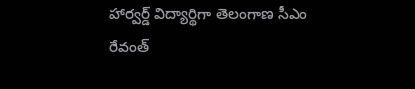హార్వర్డ్‌ విద్యార్థిగా తెలంగాణ సీఎం రేవంత్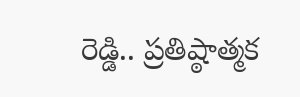రెడ్డి.. ప్రతిష్ఠాత్మక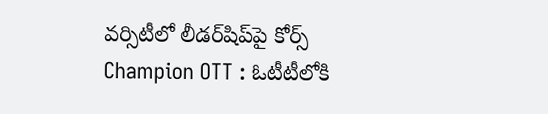వర్సిటీలో లీడర్‌షిప్‌పై కోర్స్‌
Champion OTT : ఓటీటీలోకి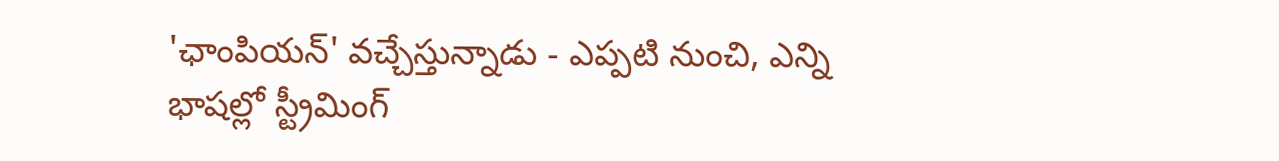'ఛాంపియన్' వచ్చేస్తున్నాడు - ఎప్పటి నుంచి, ఎన్ని భాషల్లో స్ట్రీమింగ్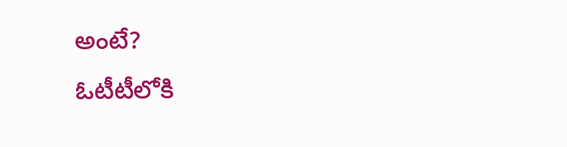అంటే?
ఓటీటీలోకి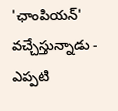'ఛాంపియన్' వచ్చేస్తున్నాడు - ఎప్పటి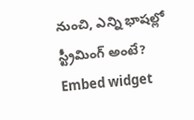నుంచి, ఎన్ని భాషల్లో స్ట్రీమింగ్ అంటే?
Embed widget